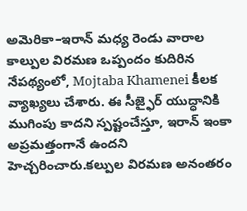అమెరికా–ఇరాన్ మధ్య రెండు వారాల కాల్పుల విరమణ ఒప్పందం కుదిరిన నేపథ్యంలో, Mojtaba Khamenei కీలక వ్యాఖ్యలు చేశారు. ఈ సీజ్ఫైర్ యుద్ధానికి ముగింపు కాదని స్పష్టంచేస్తూ, ఇరాన్ ఇంకా అప్రమత్తంగానే ఉందని హెచ్చరించారు.కల్పుల విరమణ అనంతరం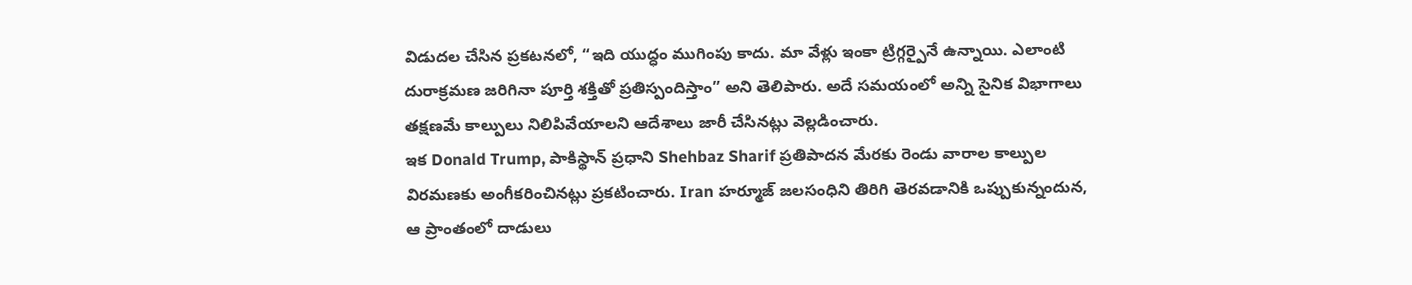విడుదల చేసిన ప్రకటనలో, “ఇది యుద్ధం ముగింపు కాదు. మా వేళ్లు ఇంకా ట్రిగ్గర్పైనే ఉన్నాయి. ఎలాంటి దురాక్రమణ జరిగినా పూర్తి శక్తితో ప్రతిస్పందిస్తాం” అని తెలిపారు. అదే సమయంలో అన్ని సైనిక విభాగాలు తక్షణమే కాల్పులు నిలిపివేయాలని ఆదేశాలు జారీ చేసినట్లు వెల్లడించారు.
ఇక Donald Trump, పాకిస్థాన్ ప్రధాని Shehbaz Sharif ప్రతిపాదన మేరకు రెండు వారాల కాల్పుల విరమణకు అంగీకరించినట్లు ప్రకటించారు. Iran హర్మూజ్ జలసంధిని తిరిగి తెరవడానికి ఒప్పుకున్నందున, ఆ ప్రాంతంలో దాడులు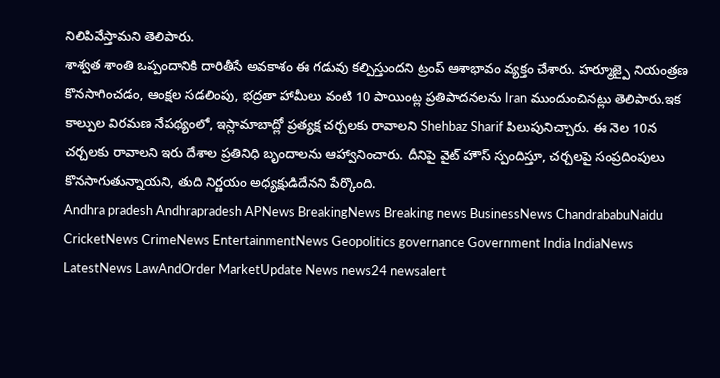నిలిపివేస్తామని తెలిపారు.
శాశ్వత శాంతి ఒప్పందానికి దారితీసే అవకాశం ఈ గడువు కల్పిస్తుందని ట్రంప్ ఆశాభావం వ్యక్తం చేశారు. హర్మూజ్పై నియంత్రణ కొనసాగించడం, ఆంక్షల సడలింపు, భద్రతా హామీలు వంటి 10 పాయింట్ల ప్రతిపాదనలను Iran ముందుంచినట్లు తెలిపారు.ఇక కాల్పుల విరమణ నేపథ్యంలో, ఇస్లామాబాద్లో ప్రత్యక్ష చర్చలకు రావాలని Shehbaz Sharif పిలుపునిచ్చారు. ఈ నెల 10న చర్చలకు రావాలని ఇరు దేశాల ప్రతినిధి బృందాలను ఆహ్వానించారు. దీనిపై వైట్ హౌస్ స్పందిస్తూ, చర్చలపై సంప్రదింపులు కొనసాగుతున్నాయని, తుది నిర్ణయం అధ్యక్షుడిదేనని పేర్కొంది.
Andhra pradesh Andhrapradesh APNews BreakingNews Breaking news BusinessNews ChandrababuNaidu CricketNews CrimeNews EntertainmentNews Geopolitics governance Government India IndiaNews LatestNews LawAndOrder MarketUpdate News news24 newsalert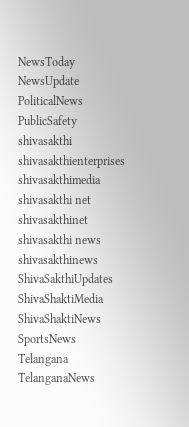NewsToday NewsUpdate PoliticalNews PublicSafety shivasakthi shivasakthienterprises shivasakthimedia shivasakthi net shivasakthinet shivasakthi news shivasakthinews ShivaSakthiUpdates ShivaShaktiMedia ShivaShaktiNews SportsNews Telangana TelanganaNews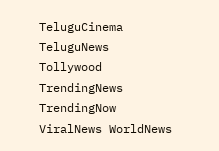TeluguCinema TeluguNews Tollywood TrendingNews TrendingNow ViralNews WorldNews